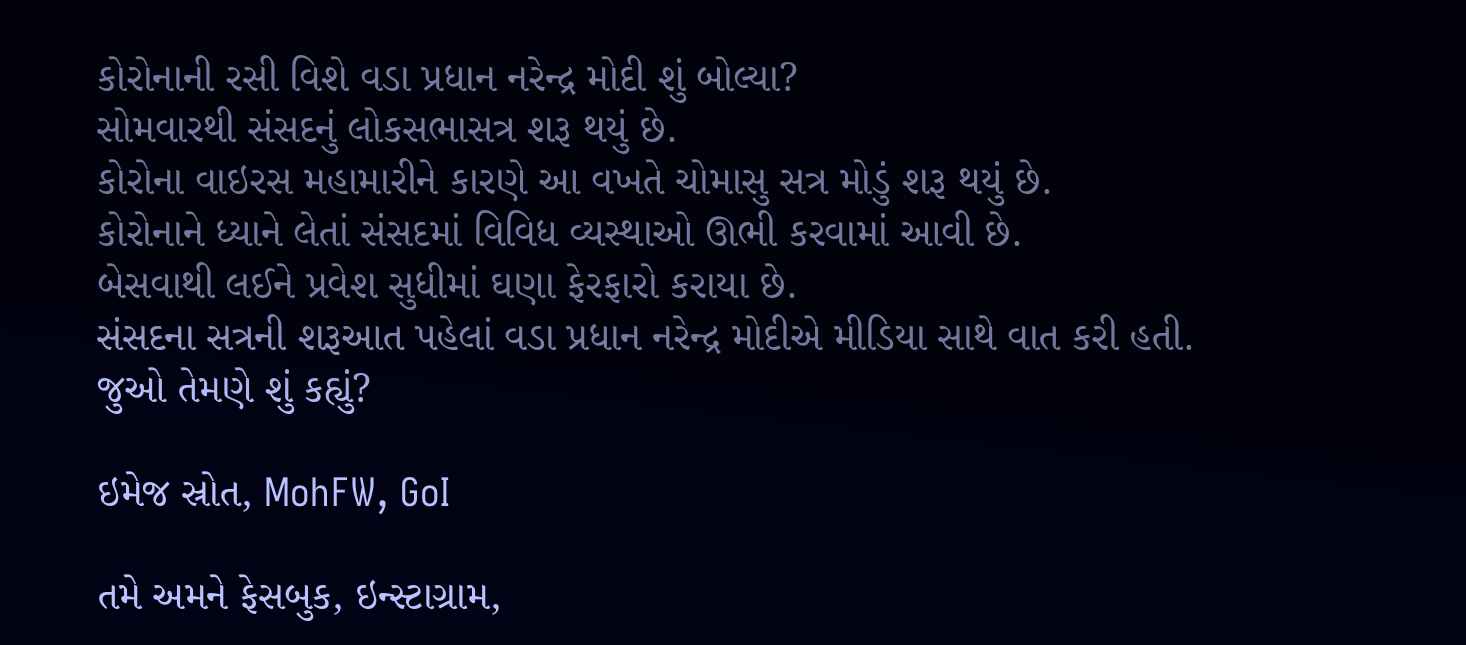કોરોનાની રસી વિશે વડા પ્રધાન નરેન્દ્ર મોદી શું બોલ્યા?
સોમવારથી સંસદનું લોકસભાસત્ર શરૂ થયું છે.
કોરોના વાઇરસ મહામારીને કારણે આ વખતે ચોમાસુ સત્ર મોડું શરૂ થયું છે.
કોરોનાને ધ્યાને લેતાં સંસદમાં વિવિધ વ્યસ્થાઓ ઊભી કરવામાં આવી છે.
બેસવાથી લઈને પ્રવેશ સુધીમાં ઘણા ફેરફારો કરાયા છે.
સંસદના સત્રની શરૂઆત પહેલાં વડા પ્રધાન નરેન્દ્ર મોદીએ મીડિયા સાથે વાત કરી હતી. જુઓ તેમણે શું કહ્યું?

ઇમેજ સ્રોત, MohFW, GoI

તમે અમને ફેસબુક, ઇન્સ્ટાગ્રામ,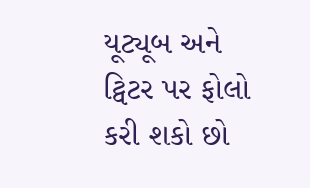યૂટ્યૂબ અને ટ્વિટર પર ફોલો કરી શકો છો